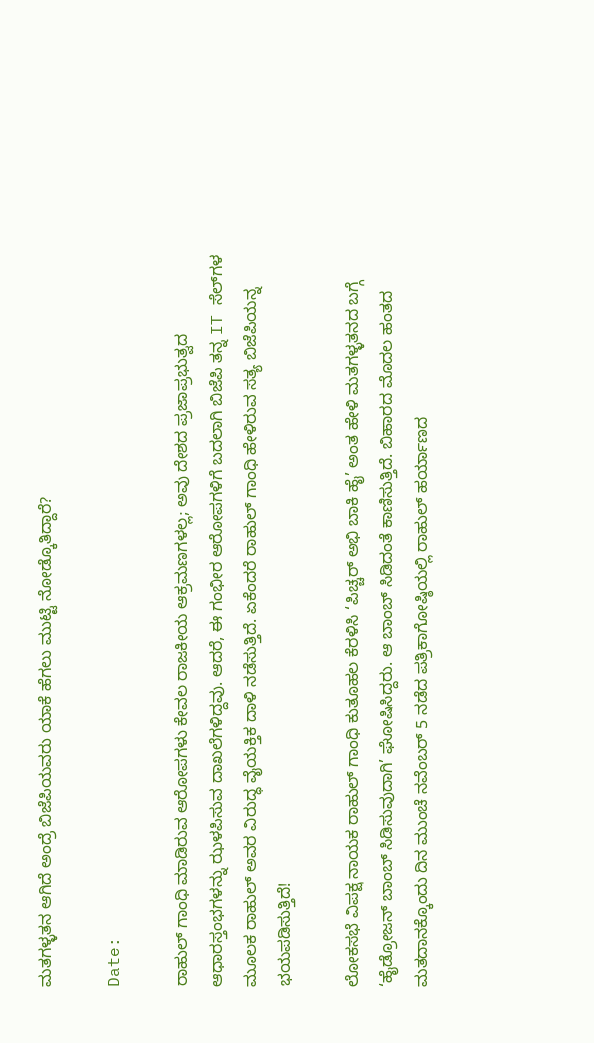ಮತಗಳ್ಳತನ ಆಗಿದೆ ಅಂದ್ರೆ ಬಿಜೆಪಿಯವರು ಯಾಕೆ ಹೆಗಲು ಮುಟ್ಟಿ ನೋಡ್ಕೊತಿದ್ದಾರೆ?

Date:

ರಾಹುಲ್‌ ಗಾಂಧಿ ಮಾಡಿರುವ ಆರೋಪಗಳು ಕೇವಲ ರಾಜಕೀಯ ಆಕ್ರಮಣಗಳಲ್ಲ; ಅವು ದೇಶದ ಪ್ರಜಾಪ್ರಭುತ್ವದ ಆಧಾರಸ್ತಂಭಗಳನ್ನು ಝಳಪಿಸುವ ದಾಖಲೆಗಳಿದ್ದವು. ಆದರೆ, ಈ ಗಂಭೀರ ಆರೋಪಗಳಿಗೆ ಬದಲಾಗಿ ಬಿಜೆಪಿ ತನ್ನ IT ಸೆಲ್‌ಗಳ ಮೂಲಕ ರಾಹುಲ್ ಅವರ ವಿರುದ್ಧ ವೈಯಕ್ತಿಕ ದಾಳಿ ನಡೆಸುತ್ತಿದೆ. ಏಕೆಂದರೆ ರಾಹುಲ್‌ ಗಾಂಧಿ ಹೇಳಿರುವ ಸತ್ಯ ಬಿಜೆಪಿಯನ್ನ ಭಯಪಡಿಸುತ್ತಿದೆ!

ಲೋಕಸಭೆ ವಿಪಕ್ಷ ನಾಯಕ ರಾಹುಲ್ ಗಾಂಧಿ ಕುತೂಹಲ ಕೆರಳಿಸಿ ‘ಪಿಚ್ಚರ್ ಅಭಿ ಬಾಕಿ ಹೈ’ ಅಂತ ಹೇಳಿ ಮತಗಳ್ಳತನದ ಬಗ್ಗೆ ‘ಹೈಡ್ರೋಜನ್ ಬಾಂಬ್ ಸಿಡಿಸುವುದಾಗಿ’ ಘೋಷಿಸಿದ್ದರು. ಆ ಬಾಂಬ್ ಸಿಡಿದಂತೆ ಕಾಣಿಸುತ್ತಿದೆ. ಬಿಹಾರದ ಮೊದಲ ಹಂತದ ಮತದಾನಕ್ಕೊಂದು ದಿನ ಮುಂಚೆ ನವೆಂಬರ್ 5 ನಡೆದ ಪತ್ರಿಕಾಗೋಷ್ಠಿಯಲ್ಲಿ ರಾಹುಲ್ ಹರ್ಯಾಣದ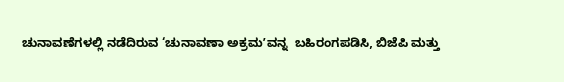ಚುನಾವಣೆಗಳಲ್ಲಿ ನಡೆದಿರುವ ‘ಚುನಾವಣಾ ಅಕ್ರಮʼವನ್ನ  ಬಹಿರಂಗಪಡಿಸಿ, ಬಿಜೆಪಿ ಮತ್ತು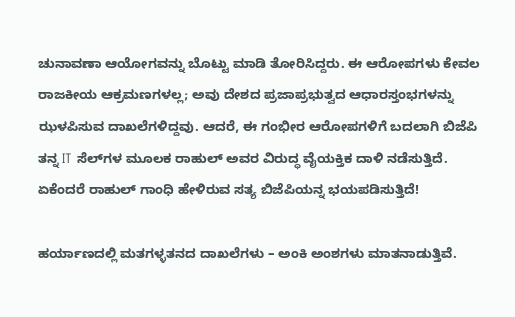ಚುನಾವಣಾ ಆಯೋಗವನ್ನು ಬೊಟ್ಟು ಮಾಡಿ ತೋರಿಸಿದ್ದರು. ಈ ಆರೋಪಗಳು ಕೇವಲ ರಾಜಕೀಯ ಆಕ್ರಮಣಗಳಲ್ಲ; ಅವು ದೇಶದ ಪ್ರಜಾಪ್ರಭುತ್ವದ ಆಧಾರಸ್ತಂಭಗಳನ್ನು ಝಳಪಿಸುವ ದಾಖಲೆಗಳಿದ್ದವು. ಆದರೆ, ಈ ಗಂಭೀರ ಆರೋಪಗಳಿಗೆ ಬದಲಾಗಿ ಬಿಜೆಪಿ ತನ್ನ IT ಸೆಲ್‌ಗಳ ಮೂಲಕ ರಾಹುಲ್ ಅವರ ವಿರುದ್ಧ ವೈಯಕ್ತಿಕ ದಾಳಿ ನಡೆಸುತ್ತಿದೆ. ಏಕೆಂದರೆ ರಾಹುಲ್‌ ಗಾಂಧಿ ಹೇಳಿರುವ ಸತ್ಯ ಬಿಜೆಪಿಯನ್ನ ಭಯಪಡಿಸುತ್ತಿದೆ!

ಹರ್ಯಾಣದಲ್ಲಿ ಮತಗಳ್ಳತನದ ದಾಖಲೆಗಳು – ಅಂಕಿ ಅಂಶಗಳು ಮಾತನಾಡುತ್ತಿವೆ.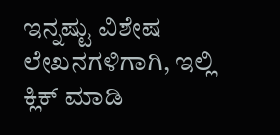ಇನ್ನಷ್ಟು ವಿಶೇಷ ಲೇಖನಗಳಿಗಾಗಿ, ಇಲ್ಲಿ ಕ್ಲಿಕ್ ಮಾಡಿ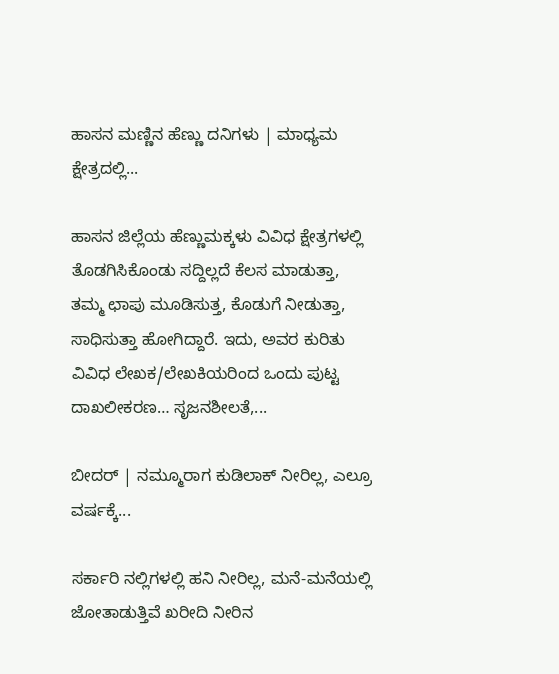ಹಾಸನ ಮಣ್ಣಿನ ಹೆಣ್ಣು ದನಿಗಳು | ಮಾಧ್ಯಮ ಕ್ಷೇತ್ರದಲ್ಲಿ...

ಹಾಸನ ಜಿಲ್ಲೆಯ ಹೆಣ್ಣುಮಕ್ಕಳು ವಿವಿಧ ಕ್ಷೇತ್ರಗಳಲ್ಲಿ ತೊಡಗಿಸಿಕೊಂಡು ಸದ್ದಿಲ್ಲದೆ ಕೆಲಸ ಮಾಡುತ್ತಾ, ತಮ್ಮ ಛಾಪು ಮೂಡಿಸುತ್ತ, ಕೊಡುಗೆ ನೀಡುತ್ತಾ, ಸಾಧಿಸುತ್ತಾ ಹೋಗಿದ್ದಾರೆ. ಇದು, ಅವರ ಕುರಿತು ವಿವಿಧ ಲೇಖಕ/ಲೇಖಕಿಯರಿಂದ ಒಂದು ಪುಟ್ಟ ದಾಖಲೀಕರಣ… ಸೃಜನಶೀಲತೆ,...

ಬೀದರ್ | ನಮ್ಮೂರಾಗ ಕುಡಿಲಾಕ್ ನೀರಿಲ್ಲ, ಎಲ್ರೂ ವರ್ಷಕ್ಕೆ...

ಸರ್ಕಾರಿ ನಲ್ಲಿಗಳಲ್ಲಿ ಹನಿ ನೀರಿಲ್ಲ, ಮನೆ-ಮನೆಯಲ್ಲಿ ಜೋತಾಡುತ್ತಿವೆ ಖರೀದಿ ನೀರಿನ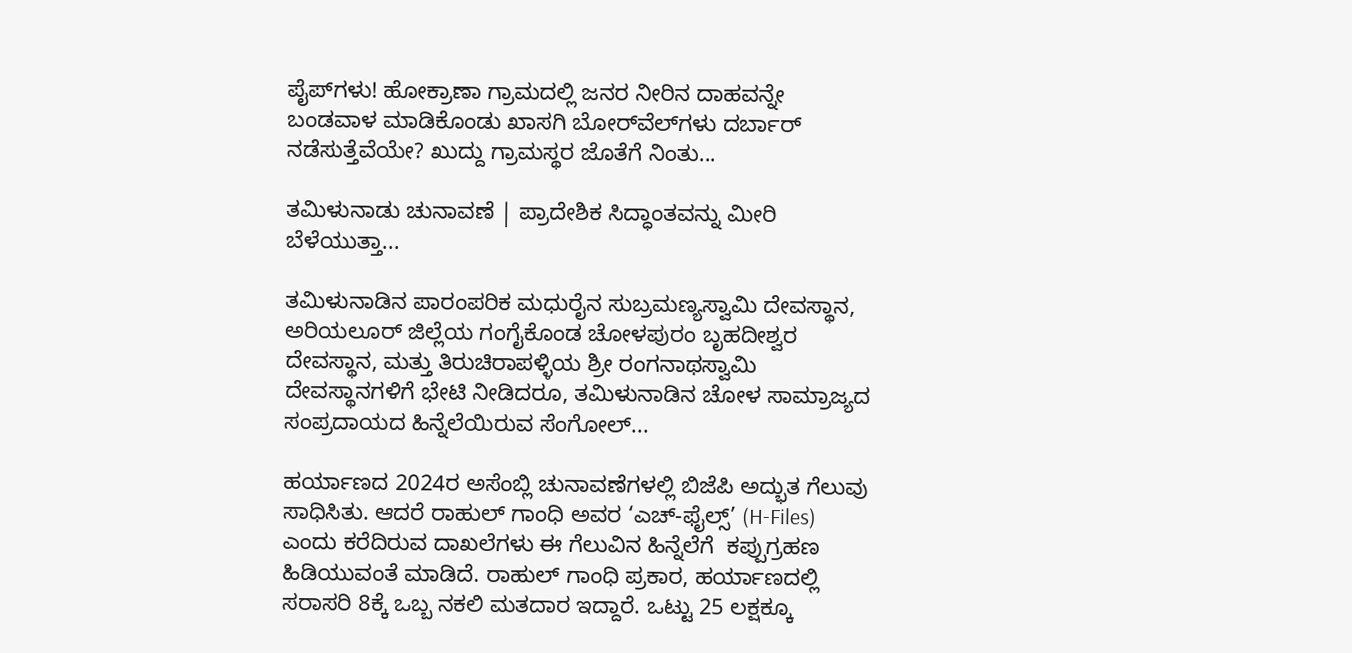ಪೈಪ್‌ಗಳು! ಹೋಕ್ರಾಣಾ ಗ್ರಾಮದಲ್ಲಿ ಜನರ ನೀರಿನ ದಾಹವನ್ನೇ ಬಂಡವಾಳ ಮಾಡಿಕೊಂಡು ಖಾಸಗಿ ಬೋರ್‌ವೆಲ್‌ಗಳು ದರ್ಬಾರ್‌ ನಡೆಸುತ್ತೆವೆಯೇ? ಖುದ್ದು ಗ್ರಾಮಸ್ಥರ ಜೊತೆಗೆ ನಿಂತು...

ತಮಿಳುನಾಡು ಚುನಾವಣೆ | ಪ್ರಾದೇಶಿಕ ಸಿದ್ಧಾಂತವನ್ನು ಮೀರಿ ಬೆಳೆಯುತ್ತಾ...

ತಮಿಳುನಾಡಿನ ಪಾರಂಪರಿಕ ಮಧುರೈನ ಸುಬ್ರಮಣ್ಯಸ್ವಾಮಿ ದೇವಸ್ಥಾನ, ಅರಿಯಲೂರ್ ಜಿಲ್ಲೆಯ ಗಂಗೈಕೊಂಡ ಚೋಳಪುರಂ ಬೃಹದೀಶ್ವರ ದೇವಸ್ಥಾನ, ಮತ್ತು ತಿರುಚಿರಾಪಳ್ಳಿಯ ಶ್ರೀ ರಂಗನಾಥಸ್ವಾಮಿ ದೇವಸ್ಥಾನಗಳಿಗೆ ಭೇಟಿ ನೀಡಿದರೂ, ತಮಿಳುನಾಡಿನ ಚೋಳ ಸಾಮ್ರಾಜ್ಯದ ಸಂಪ್ರದಾಯದ ಹಿನ್ನೆಲೆಯಿರುವ ಸೆಂಗೋಲ್...

ಹರ್ಯಾಣದ 2024ರ ಅಸೆಂಬ್ಲಿ ಚುನಾವಣೆಗಳಲ್ಲಿ ಬಿಜೆಪಿ ಅದ್ಭುತ ಗೆಲುವು ಸಾಧಿಸಿತು. ಆದರೆ ರಾಹುಲ್ ಗಾಂಧಿ ಅವರ ‘ಎಚ್-ಫೈಲ್ಸ್’ (H-Files) ಎಂದು ಕರೆದಿರುವ ದಾಖಲೆಗಳು ಈ ಗೆಲುವಿನ ಹಿನ್ನೆಲೆಗೆ  ಕಪ್ಪುಗ್ರಹಣ ಹಿಡಿಯುವಂತೆ ಮಾಡಿದೆ. ರಾಹುಲ್‌ ಗಾಂಧಿ ಪ್ರಕಾರ, ಹರ್ಯಾಣದಲ್ಲಿ ಸರಾಸರಿ 8ಕ್ಕೆ ಒಬ್ಬ ನಕಲಿ ಮತದಾರ ಇದ್ದಾರೆ. ಒಟ್ಟು 25 ಲಕ್ಷಕ್ಕೂ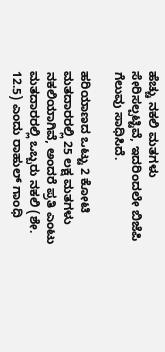ಹೆಚ್ಚು ನಕಲಿ ಮತಗಳು ಸೇರಿಸಲ್ಪಟ್ಟಿವೆ, ಇದರಿಂದಲೇ ಬಿಜೆಪಿ ಗೆಲುವು ಸಾಧಿಸಿದೆ.

ಹರಿಯಾಣದ ಒಟ್ಟು 2 ಕೋಟಿ ಮತದಾರರಲ್ಲಿ 25 ಲಕ್ಷ ಮತಗಳು ನಕಲಿಯಾಗಿವೆ, ಅಂದರೆ ಪ್ರತಿ ಎಂಟು ಮತದಾರರಲ್ಲಿ ಒಬ್ಬರು ನಕಲಿ (ಶೇ. 12.5) ಎಂದು ರಾಹುಲ್ ಗಾಂಧಿ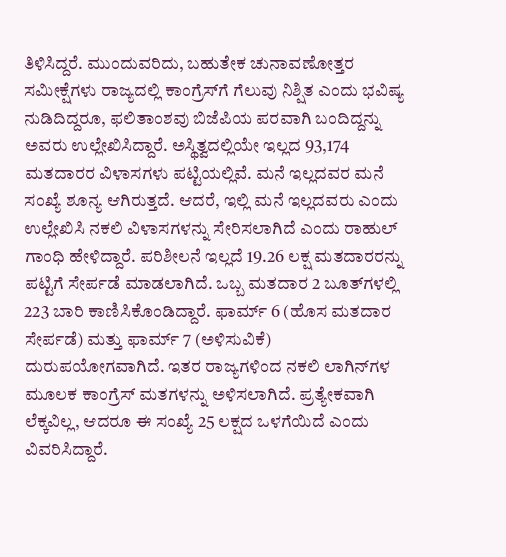ತಿಳಿಸಿದ್ದರೆ. ಮುಂದುವರಿದು, ಬಹುತೇಕ ಚುನಾವಣೋತ್ತರ ಸಮೀಕ್ಷೆಗಳು ರಾಜ್ಯದಲ್ಲಿ ಕಾಂಗ್ರೆಸ್‌ಗೆ ಗೆಲುವು ನಿಶ್ಷಿತ ಎಂದು ಭವಿಷ್ಯ ನುಡಿದಿದ್ದರೂ, ಫಲಿತಾಂಶವು ಬಿಜೆಪಿಯ ಪರವಾಗಿ ಬಂದಿದ್ದನ್ನು ಅವರು ಉಲ್ಲೇಖಿಸಿದ್ದಾರೆ. ಅಸ್ಥಿತ್ವದಲ್ಲಿಯೇ ಇಲ್ಲದ 93,174 ಮತದಾರರ ವಿಳಾಸಗಳು ಪಟ್ಟಿಯಲ್ಲಿವೆ. ಮನೆ ಇಲ್ಲದವರ ಮನೆ ಸಂಖ್ಯೆ ಶೂನ್ಯ ಆಗಿರುತ್ತದೆ. ಆದರೆ, ಇಲ್ಲಿ ಮನೆ ಇಲ್ಲದವರು ಎಂದು ಉಲ್ಲೇಖಿಸಿ ನಕಲಿ ವಿಳಾಸಗಳನ್ನು ಸೇರಿಸಲಾಗಿದೆ ಎಂದು ರಾಹುಲ್ ಗಾಂಧಿ ಹೇಳಿದ್ದಾರೆ. ಪರಿಶೀಲನೆ ಇಲ್ಲದೆ 19.26 ಲಕ್ಷ ಮತದಾರರನ್ನು ಪಟ್ಟಿಗೆ ಸೇರ್ಪಡೆ ಮಾಡಲಾಗಿದೆ. ಒಬ್ಬ ಮತದಾರ 2 ಬೂತ್‌ಗಳಲ್ಲಿ 223 ಬಾರಿ ಕಾಣಿಸಿಕೊಂಡಿದ್ದಾರೆ. ಫಾರ್ಮ್ 6 (ಹೊಸ ಮತದಾರ ಸೇರ್ಪಡೆ) ಮತ್ತು ಫಾರ್ಮ್ 7 (ಅಳಿಸುವಿಕೆ) ದುರುಪಯೋಗವಾಗಿದೆ. ಇತರ ರಾಜ್ಯಗಳಿಂದ ನಕಲಿ ಲಾಗಿನ್‌ಗಳ ಮೂಲಕ ಕಾಂಗ್ರೆಸ್ ಮತಗಳನ್ನು ಅಳಿಸಲಾಗಿದೆ. ಪ್ರತ್ಯೇಕವಾಗಿ ಲೆಕ್ಕವಿಲ್ಲ, ಆದರೂ ಈ ಸಂಖ್ಯೆ 25 ಲಕ್ಷದ ಒಳಗೆಯಿದೆ ಎಂದು ವಿವರಿಸಿದ್ದಾರೆ.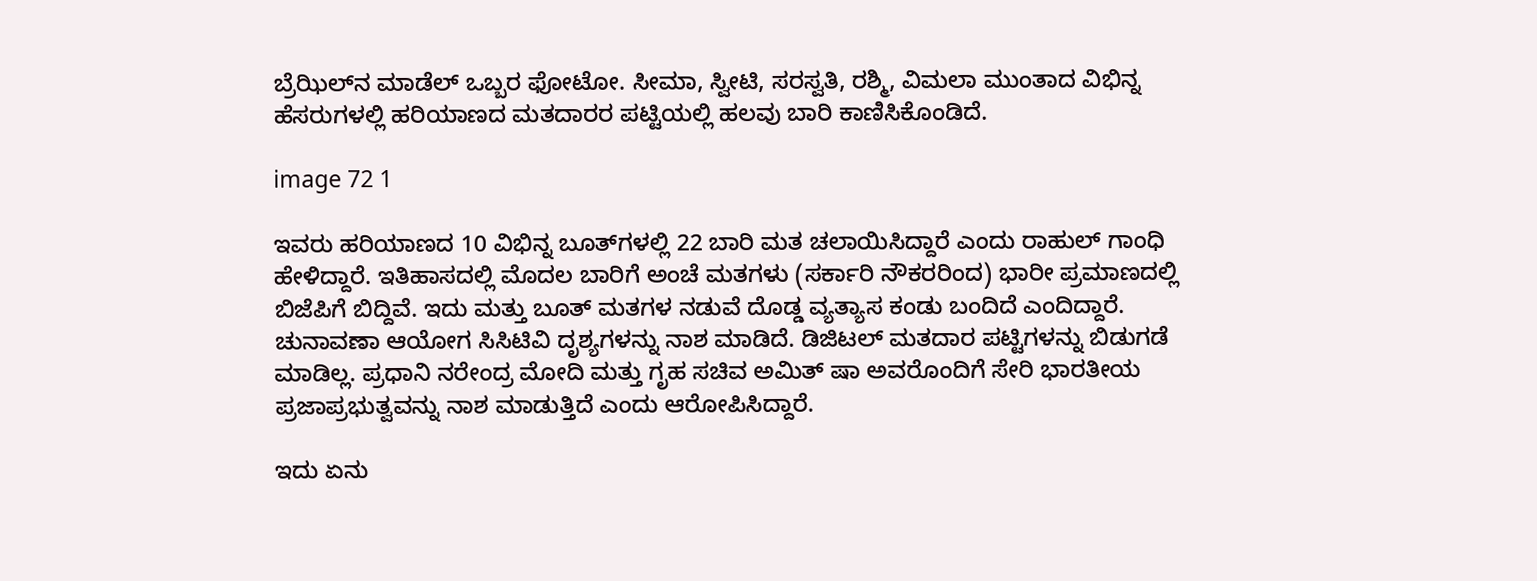ಬ್ರೆಝಿಲ್‌ನ ಮಾಡೆಲ್ ಒಬ್ಬರ ಫೋಟೋ. ಸೀಮಾ, ಸ್ವೀಟಿ, ಸರಸ್ವತಿ, ರಶ್ಮಿ, ವಿಮಲಾ ಮುಂತಾದ ವಿಭಿನ್ನ ಹೆಸರುಗಳಲ್ಲಿ ಹರಿಯಾಣದ ಮತದಾರರ ಪಟ್ಟಿಯಲ್ಲಿ ಹಲವು ಬಾರಿ ಕಾಣಿಸಿಕೊಂಡಿದೆ.

image 72 1

ಇವರು ಹರಿಯಾಣದ 10 ವಿಭಿನ್ನ ಬೂತ್‌ಗಳಲ್ಲಿ 22 ಬಾರಿ ಮತ ಚಲಾಯಿಸಿದ್ದಾರೆ ಎಂದು ರಾಹುಲ್ ಗಾಂಧಿ ಹೇಳಿದ್ದಾರೆ. ಇತಿಹಾಸದಲ್ಲಿ ಮೊದಲ ಬಾರಿಗೆ ಅಂಚೆ ಮತಗಳು (ಸರ್ಕಾರಿ ನೌಕರರಿಂದ) ಭಾರೀ ಪ್ರಮಾಣದಲ್ಲಿ ಬಿಜೆಪಿಗೆ ಬಿದ್ದಿವೆ. ಇದು ಮತ್ತು ಬೂತ್ ಮತಗಳ ನಡುವೆ ದೊಡ್ಡ ವ್ಯತ್ಯಾಸ ಕಂಡು ಬಂದಿದೆ ಎಂದಿದ್ದಾರೆ. ಚುನಾವಣಾ ಆಯೋಗ ಸಿಸಿಟಿವಿ ದೃಶ್ಯಗಳನ್ನು ನಾಶ ಮಾಡಿದೆ. ಡಿಜಿಟಲ್ ಮತದಾರ ಪಟ್ಟಿಗಳನ್ನು ಬಿಡುಗಡೆ ಮಾಡಿಲ್ಲ. ಪ್ರಧಾನಿ ನರೇಂದ್ರ ಮೋದಿ ಮತ್ತು ಗೃಹ ಸಚಿವ ಅಮಿತ್ ಷಾ ಅವರೊಂದಿಗೆ ಸೇರಿ ಭಾರತೀಯ ಪ್ರಜಾಪ್ರಭುತ್ವವನ್ನು ನಾಶ ಮಾಡುತ್ತಿದೆ ಎಂದು ಆರೋಪಿಸಿದ್ದಾರೆ.

ಇದು ಏನು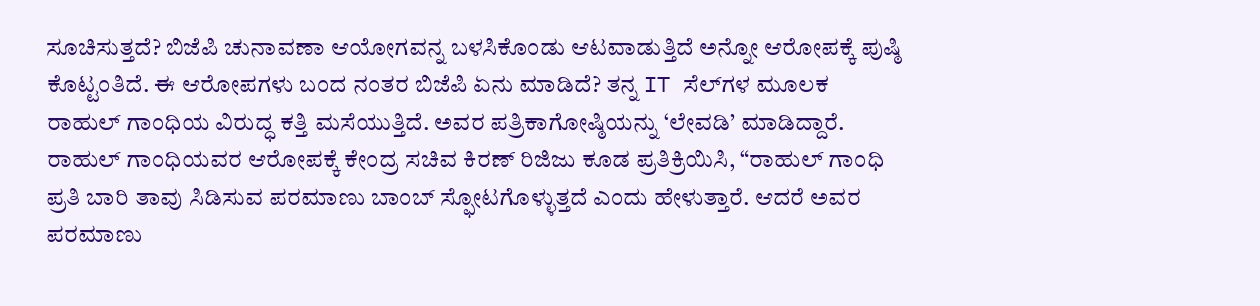ಸೂಚಿಸುತ್ತದೆ? ಬಿಜೆಪಿ ಚುನಾವಣಾ ಆಯೋಗವನ್ನ ಬಳಸಿಕೊಂಡು ಆಟವಾಡುತ್ತಿದೆ ಅನ್ನೋ ಆರೋಪಕ್ಕೆ ಪುಷ್ಠಿ ಕೊಟ್ಟಂತಿದೆ. ಈ ಆರೋಪಗಳು ಬಂದ ನಂತರ ಬಿಜೆಪಿ ಏನು ಮಾಡಿದೆ? ತನ್ನ IT ಸೆಲ್‌ಗಳ ಮೂಲಕ ರಾಹುಲ್ ಗಾಂಧಿಯ ವಿರುದ್ಧ ಕತ್ತಿ ಮಸೆಯುತ್ತಿದೆ. ಅವರ ಪತ್ರಿಕಾಗೋಷ್ಠಿಯನ್ನು ‘ಲೇವಡಿ’ ಮಾಡಿದ್ದಾರೆ. ರಾಹುಲ್ ಗಾಂಧಿಯವರ ಆರೋಪಕ್ಕೆ ಕೇಂದ್ರ ಸಚಿವ ಕಿರಣ್ ರಿಜಿಜು ಕೂಡ ಪ್ರತಿಕ್ರಿಯಿಸಿ, “ರಾಹುಲ್ ಗಾಂಧಿ ಪ್ರತಿ ಬಾರಿ ತಾವು ಸಿಡಿಸುವ ಪರಮಾಣು ಬಾಂಬ್ ಸ್ಫೋಟಗೊಳ್ಳುತ್ತದೆ ಎಂದು ಹೇಳುತ್ತಾರೆ. ಆದರೆ ಅವರ ಪರಮಾಣು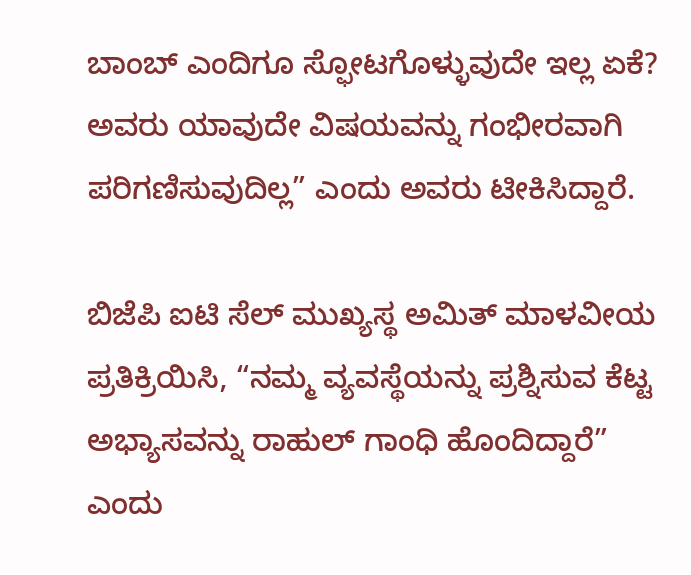ಬಾಂಬ್ ಎಂದಿಗೂ ಸ್ಫೋಟಗೊಳ್ಳುವುದೇ ಇಲ್ಲ ಏಕೆ? ಅವರು ಯಾವುದೇ ವಿಷಯವನ್ನು ಗಂಭೀರವಾಗಿ ಪರಿಗಣಿಸುವುದಿಲ್ಲ” ಎಂದು ಅವರು ಟೀಕಿಸಿದ್ದಾರೆ.

ಬಿಜೆಪಿ ಐಟಿ ಸೆಲ್ ಮುಖ್ಯಸ್ಥ ಅಮಿತ್ ಮಾಳವೀಯ ಪ್ರತಿಕ್ರಿಯಿಸಿ, “ನಮ್ಮ ವ್ಯವಸ್ಥೆಯನ್ನು ಪ್ರಶ್ನಿಸುವ ಕೆಟ್ಟ ಅಭ್ಯಾಸವನ್ನು ರಾಹುಲ್ ಗಾಂಧಿ ಹೊಂದಿದ್ದಾರೆ” ಎಂದು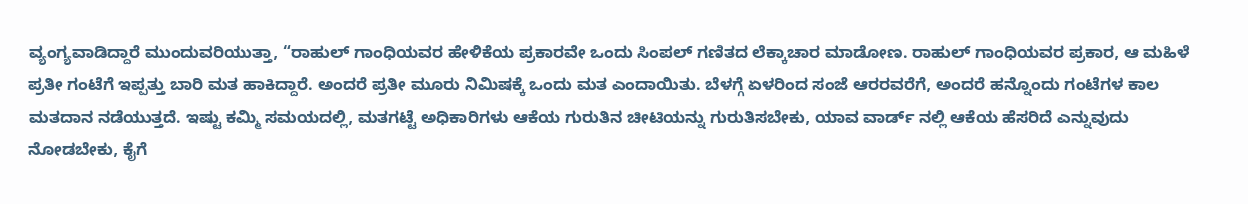ವ್ಯಂಗ್ಯವಾಡಿದ್ದಾರೆ ಮುಂದುವರಿಯುತ್ತಾ, “ರಾಹುಲ್ ಗಾಂಧಿಯವರ ಹೇಳಿಕೆಯ ಪ್ರಕಾರವೇ ಒಂದು ಸಿಂಪಲ್ ಗಣಿತದ ಲೆಕ್ಕಾಚಾರ ಮಾಡೋಣ. ರಾಹುಲ್ ಗಾಂಧಿಯವರ ಪ್ರಕಾರ, ಆ ಮಹಿಳೆ ಪ್ರತೀ ಗಂಟೆಗೆ ಇಪ್ಪತ್ತು ಬಾರಿ ಮತ ಹಾಕಿದ್ದಾರೆ. ಅಂದರೆ ಪ್ರತೀ ಮೂರು ನಿಮಿಷಕ್ಕೆ ಒಂದು ಮತ ಎಂದಾಯಿತು. ಬೆಳಗ್ಗೆ ಏಳರಿಂದ ಸಂಜೆ ಆರರವರೆಗೆ, ಅಂದರೆ ಹನ್ನೊಂದು ಗಂಟೆಗಳ ಕಾಲ ಮತದಾನ ನಡೆಯುತ್ತದೆ. ಇಷ್ಟು ಕಮ್ಮಿ ಸಮಯದಲ್ಲಿ, ಮತಗಟ್ಟೆ ಅಧಿಕಾರಿಗಳು ಆಕೆಯ ಗುರುತಿನ ಚೀಟಿಯನ್ನು ಗುರುತಿಸಬೇಕು, ಯಾವ ವಾರ್ಡ್ ನಲ್ಲಿ ಆಕೆಯ ಹೆಸರಿದೆ ಎನ್ನುವುದು ನೋಡಬೇಕು, ಕೈಗೆ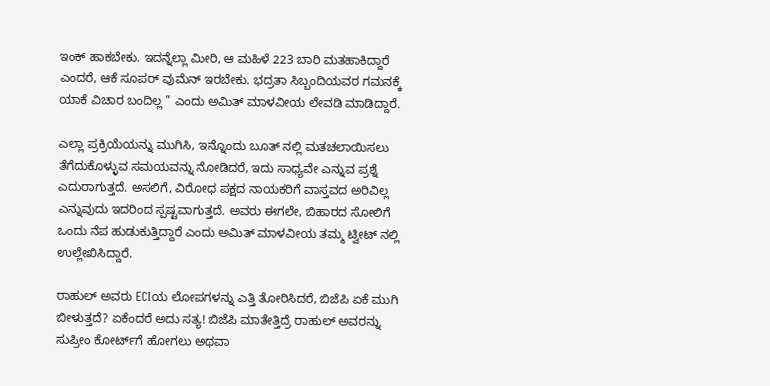ಇಂಕ್ ಹಾಕಬೇಕು. ಇದನ್ನೆಲ್ಲಾ ಮೀರಿ, ಆ ಮಹಿಳೆ 223 ಬಾರಿ ಮತಹಾಕಿದ್ದಾರೆ ಎಂದರೆ, ಆಕೆ ಸೂಪರ್ ವುಮೆನ್ ಇರಬೇಕು. ಭದ್ರತಾ ಸಿಬ್ಬಂದಿಯವರ ಗಮನಕ್ಕೆ ಯಾಕೆ ವಿಚಾರ ಬಂದಿಲ್ಲ ” ಎಂದು ಅಮಿತ್ ಮಾಳವೀಯ ಲೇವಡಿ ಮಾಡಿದ್ದಾರೆ.

ಎಲ್ಲಾ ಪ್ರಕ್ರಿಯೆಯನ್ನು ಮುಗಿಸಿ, ಇನ್ನೊಂದು ಬೂತ್ ನಲ್ಲಿ ಮತಚಲಾಯಿಸಲು ತೆಗೆದುಕೊಳ್ಳುವ ಸಮಯವನ್ನು ನೋಡಿದರೆ, ಇದು ಸಾಧ್ಯವೇ ಎನ್ನುವ ಪ್ರಶ್ನೆ ಎದುರಾಗುತ್ತದೆ. ಅಸಲಿಗೆ, ವಿರೋಧ ಪಕ್ಷದ ನಾಯಕರಿಗೆ ವಾಸ್ತವದ ಅರಿವಿಲ್ಲ ಎನ್ನುವುದು ಇದರಿಂದ ಸ್ಪಷ್ಟವಾಗುತ್ತದೆ. ಅವರು ಈಗಲೇ, ಬಿಹಾರದ ಸೋಲಿಗೆ ಒಂದು ನೆಪ ಹುಡುಕುತ್ತಿದ್ದಾರೆ ಎಂದು ಅಮಿತ್ ಮಾಳವೀಯ ತಮ್ಮ ಟ್ವೀಟ್ ನಲ್ಲಿ ಉಲ್ಲೇಖಿಸಿದ್ದಾರೆ.

ರಾಹುಲ್ ಅವರು ECIಯ ಲೋಪಗಳನ್ನು ಎತ್ತಿ ತೋರಿಸಿದರೆ, ಬಿಜೆಪಿ ಏಕೆ ಮುಗಿ ಬೀಳುತ್ತದೆ? ಏಕೆಂದರೆ ಅದು ಸತ್ಯ! ಬಿಜೆಪಿ ಮಾತೇತ್ತಿದ್ರೆ ರಾಹುಲ್ ಅವರನ್ನು ಸುಪ್ರೀಂ ಕೋರ್ಟ್‌ಗೆ ಹೋಗಲು ಅಥವಾ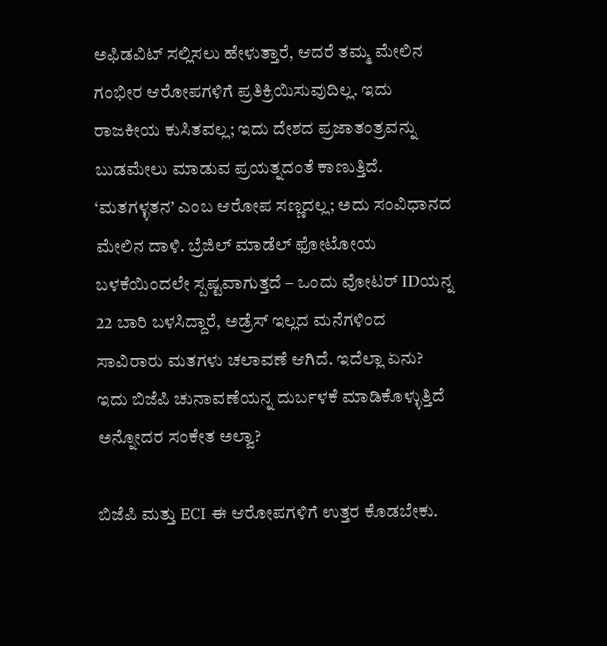ಅಫಿಡವಿಟ್ ಸಲ್ಲಿಸಲು ಹೇಳುತ್ತಾರೆ, ಆದರೆ ತಮ್ಮ ಮೇಲಿನ ಗಂಭೀರ ಆರೋಪಗಳಿಗೆ ಪ್ರತಿಕ್ರಿಯಿಸುವುದಿಲ್ಲ. ಇದು ರಾಜಕೀಯ ಕುಸಿತವಲ್ಲ; ಇದು ದೇಶದ ಪ್ರಜಾತಂತ್ರವನ್ನು ಬುಡಮೇಲು ಮಾಡುವ ಪ್ರಯತ್ನದಂತೆ ಕಾಣುತ್ತಿದೆ. ‘ಮತಗಳ್ಳತನ’ ಎಂಬ ಆರೋಪ ಸಣ್ಣದಲ್ಲ; ಅದು ಸಂವಿಧಾನದ ಮೇಲಿನ ದಾಳಿ. ಬ್ರೆಜಿಲ್ ಮಾಡೆಲ್ ಫೋಟೋಯ ಬಳಕೆಯಿಂದಲೇ ಸ್ಪಷ್ಟವಾಗುತ್ತದೆ – ಒಂದು ವೋಟರ್ IDಯನ್ನ 22 ಬಾರಿ ಬಳಸಿದ್ದಾರೆ, ಅಡ್ರೆಸ್ ಇಲ್ಲದ ಮನೆಗಳಿಂದ ಸಾವಿರಾರು ಮತಗಳು ಚಲಾವಣೆ ಆಗಿದೆ. ಇದೆಲ್ಲಾ ಏನು? ಇದು ಬಿಜೆಪಿ ಚುನಾವಣೆಯನ್ನ ದುರ್ಬಳಕೆ ಮಾಡಿಕೊಳ್ಳುತ್ತಿದೆ ಅನ್ನೋದರ ಸಂಕೇತ ಅಲ್ವಾ?

ಬಿಜೆಪಿ ಮತ್ತು ECI ಈ ಆರೋಪಗಳಿಗೆ ಉತ್ತರ ಕೊಡಬೇಕು.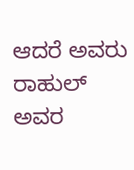ಆದರೆ ಅವರು ರಾಹುಲ್ ಅವರ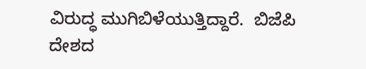ವಿರುದ್ಧ ಮುಗಿಬಿಳೆಯುತ್ತಿದ್ದಾರೆ.  ಬಿಜೆಪಿ ದೇಶದ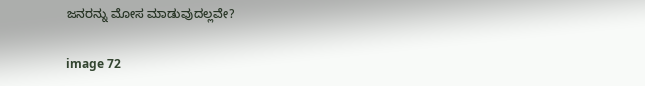ಜನರನ್ನು ಮೋಸ ಮಾಡುವುದಲ್ಲವೇ?

image 72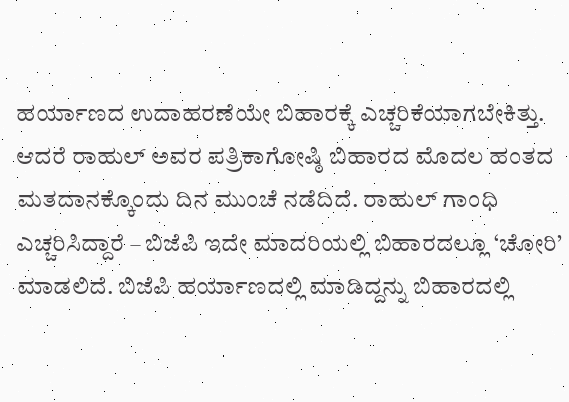ಹರ್ಯಾಣದ ಉದಾಹರಣೆಯೇ ಬಿಹಾರಕ್ಕೆ ಎಚ್ಚರಿಕೆಯಾಗಬೇಕಿತ್ತು. ಆದರೆ ರಾಹುಲ್ ಅವರ ಪತ್ರಿಕಾಗೋಷ್ಠಿ ಬಿಹಾರದ ಮೊದಲ ಹಂತದ ಮತದಾನಕ್ಕೊಂದು ದಿನ ಮುಂಚೆ ನಡೆದಿದೆ. ರಾಹುಲ್‌ ಗಾಂಧಿ ಎಚ್ಚರಿಸಿದ್ದಾರೆ – ಬಿಜೆಪಿ ಇದೇ ಮಾದರಿಯಲ್ಲಿ ಬಿಹಾರದಲ್ಲೂ ‘ಚೋರಿ’ ಮಾಡಲಿದೆ. ಬಿಜೆಪಿ ಹರ್ಯಾಣದಲ್ಲಿ ಮಾಡಿದ್ದನ್ನು ಬಿಹಾರದಲ್ಲಿ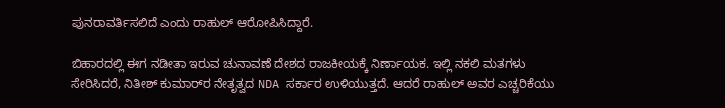ಪುನರಾವರ್ತಿಸಲಿದೆ ಎಂದು ರಾಹುಲ್ ಆರೋಪಿಸಿದ್ದಾರೆ.

ಬಿಹಾರದಲ್ಲಿ ಈಗ ನಡೀತಾ ಇರುವ ಚುನಾವಣೆ ದೇಶದ ರಾಜಕೀಯಕ್ಕೆ ನಿರ್ಣಾಯಕ. ಇಲ್ಲಿ ನಕಲಿ ಮತಗಳು ಸೇರಿಸಿದರೆ, ನಿತೀಶ್ ಕುಮಾರ್‌ರ ನೇತೃತ್ವದ NDA ಸರ್ಕಾರ ಉಳಿಯುತ್ತದೆ. ಆದರೆ ರಾಹುಲ್ ಅವರ ಎಚ್ಚರಿಕೆಯು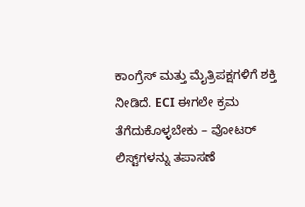ಕಾಂಗ್ರೆಸ್ ಮತ್ತು ಮೈತ್ರಿಪಕ್ಷಗಳಿಗೆ ಶಕ್ತಿ ನೀಡಿದೆ. ECI ಈಗಲೇ ಕ್ರಮ ತೆಗೆದುಕೊಳ್ಳಬೇಕು – ವೋಟರ್ ಲಿಸ್ಟ್‌ಗಳನ್ನು ತಪಾಸಣೆ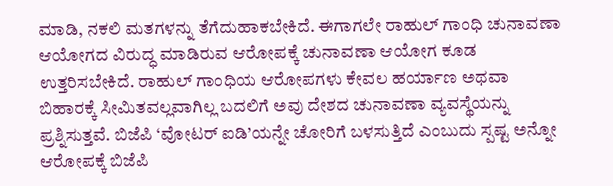ಮಾಡಿ, ನಕಲಿ ಮತಗಳನ್ನು ತೆಗೆದುಹಾಕಬೇಕಿದೆ. ಈಗಾಗಲೇ ರಾಹುಲ್‌ ಗಾಂಧಿ ಚುನಾವಣಾ ಆಯೋಗದ ವಿರುದ್ಧ ಮಾಡಿರುವ ಆರೋಪಕ್ಕೆ ಚುನಾವಣಾ ಆಯೋಗ ಕೂಡ ಉತ್ತರಿಸಬೇಕಿದೆ. ರಾಹುಲ್ ಗಾಂಧಿಯ ಆರೋಪಗಳು ಕೇವಲ ಹರ್ಯಾಣ ಅಥವಾ ಬಿಹಾರಕ್ಕೆ ಸೀಮಿತವಲ್ಲವಾಗಿಲ್ಲ ಬದಲಿಗೆ ಅವು ದೇಶದ ಚುನಾವಣಾ ವ್ಯವಸ್ಥೆಯನ್ನು ಪ್ರಶ್ನಿಸುತ್ತವೆ. ಬಿಜೆಪಿ ‘ವೋಟರ್ ಐಡಿ’ಯನ್ನೇ ಚೋರಿಗೆ ಬಳಸುತ್ತಿದೆ ಎಂಬುದು ಸ್ಪಷ್ಟ ಅನ್ನೋ ಆರೋಪಕ್ಕೆ ಬಿಜೆಪಿ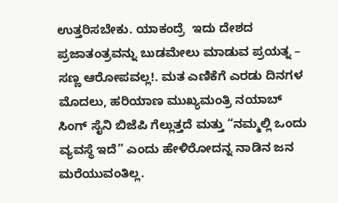ಉತ್ತರಿಸಬೇಕು. ಯಾಕಂದ್ರೆ  ಇದು ದೇಶದ ಪ್ರಜಾತಂತ್ರವನ್ನು ಬುಡಮೇಲು ಮಾಡುವ ಪ್ರಯತ್ನ – ಸಣ್ಣ ಆರೋಪವಲ್ಲ!. ಮತ ಎಣಿಕೆಗೆ ಎರಡು ದಿನಗಳ ಮೊದಲು, ಹರಿಯಾಣ ಮುಖ್ಯಮಂತ್ರಿ ನಯಾಬ್ ಸಿಂಗ್ ಸೈನಿ ಬಿಜೆಪಿ ಗೆಲ್ಲುತ್ತದೆ ಮತ್ತು “ನಮ್ಮಲ್ಲಿ ಒಂದು ವ್ಯವಸ್ಥೆ ಇದೆ” ಎಂದು ಹೇಳಿರೋದನ್ನ ನಾಡಿನ ಜನ ಮರೆಯುವಂತಿಲ್ಲ.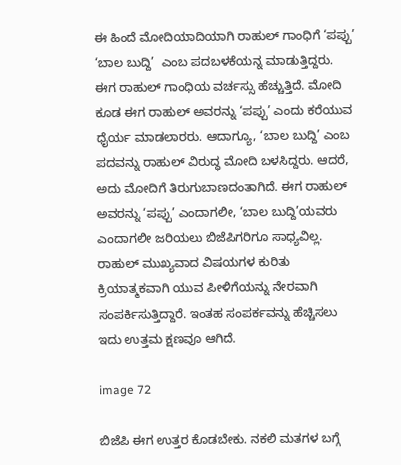ಈ ಹಿಂದೆ ಮೋದಿಯಾದಿಯಾಗಿ ರಾಹುಲ್‌ ಗಾಂಧಿಗೆ ‘ಪಪ್ಪು’  ‘ಬಾಲ ಬುದ್ದಿ’  ಎಂಬ ಪದಬಳಕೆಯನ್ನ ಮಾಡುತ್ತಿದ್ದರು.  ಈಗ ರಾಹುಲ್‌ ಗಾಂಧಿಯ ವರ್ಚಸ್ಸು ಹೆಚ್ಚುತ್ತಿದೆ. ಮೋದಿ ಕೂಡ ಈಗ ರಾಹುಲ್ ಅವರನ್ನು ‘ಪಪ್ಪು’ ಎಂದು ಕರೆಯುವ ಧೈರ್ಯ ಮಾಡಲಾರರು. ಆದಾಗ್ಯೂ, ‘ಬಾಲ ಬುದ್ದಿ’ ಎಂಬ ಪದವನ್ನು ರಾಹುಲ್ ವಿರುದ್ಧ ಮೋದಿ ಬಳಸಿದ್ದರು. ಆದರೆ, ಅದು ಮೋದಿಗೆ ತಿರುಗುಬಾಣದಂತಾಗಿದೆ. ಈಗ ರಾಹುಲ್‌ ಅವರನ್ನು ‘ಪಪ್ಪು’ ಎಂದಾಗಲೀ, ‘ಬಾಲ ಬುದ್ದಿ’ಯವರು ಎಂದಾಗಲೀ ಜರಿಯಲು ಬಿಜೆಪಿಗರಿಗೂ ಸಾಧ್ಯವಿಲ್ಲ. ರಾಹುಲ್ ಮುಖ್ಯವಾದ ವಿಷಯಗಳ ಕುರಿತು ಕ್ರಿಯಾತ್ಮಕವಾಗಿ ಯುವ ಪೀಳಿಗೆಯನ್ನು ನೇರವಾಗಿ ಸಂಪರ್ಕಿಸುತ್ತಿದ್ದಾರೆ. ಇಂತಹ ಸಂಪರ್ಕವನ್ನು ಹೆಚ್ಚಿಸಲು ಇದು ಉತ್ತಮ ಕ್ಷಣವೂ ಆಗಿದೆ.

image 72

ಬಿಜೆಪಿ ಈಗ ಉತ್ತರ ಕೊಡಬೇಕು. ನಕಲಿ ಮತಗಳ ಬಗ್ಗೆ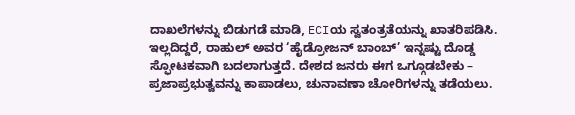ದಾಖಲೆಗಳನ್ನು ಬಿಡುಗಡೆ ಮಾಡಿ, ECIಯ ಸ್ವತಂತ್ರತೆಯನ್ನು ಖಾತರಿಪಡಿಸಿ. ಇಲ್ಲದಿದ್ದರೆ, ರಾಹುಲ್ ಅವರ ‘ಹೈಡ್ರೋಜನ್ ಬಾಂಬ್’ ಇನ್ನಷ್ಟು ದೊಡ್ಡ ಸ್ಫೋಟಕವಾಗಿ ಬದಲಾಗುತ್ತದೆ. ದೇಶದ ಜನರು ಈಗ ಒಗ್ಗೂಡಬೇಕು – ಪ್ರಜಾಪ್ರಭುತ್ವವನ್ನು ಕಾಪಾಡಲು, ಚುನಾವಣಾ ಚೋರಿಗಳನ್ನು ತಡೆಯಲು.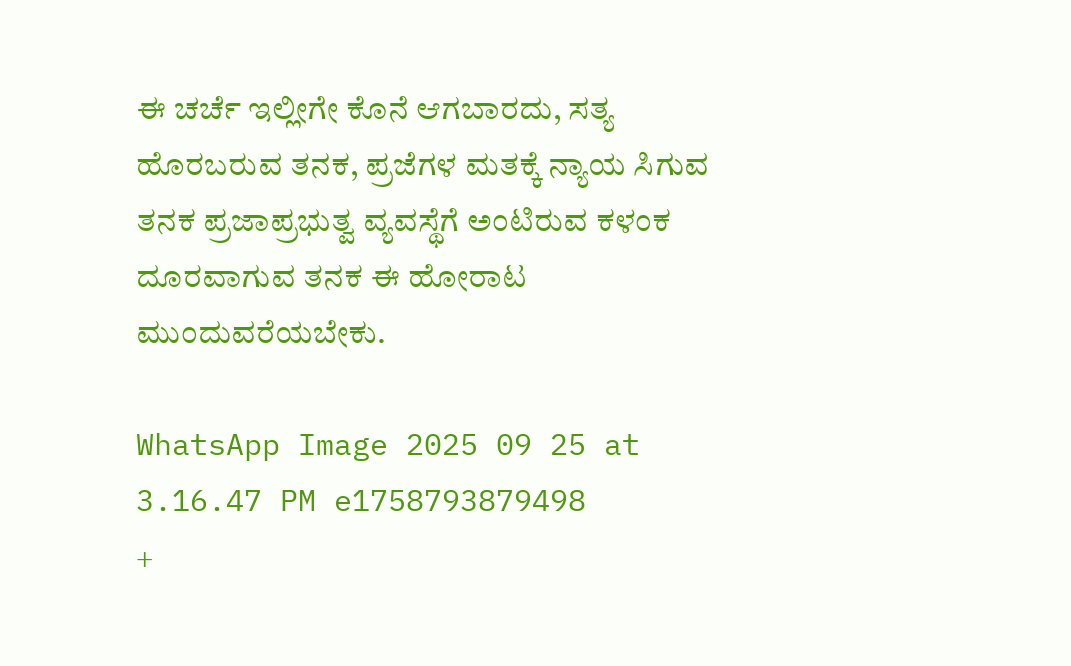ಈ ಚರ್ಚೆ ಇಲ್ಲೀಗೇ ಕೊನೆ ಆಗಬಾರದು, ಸತ್ಯ ಹೊರಬರುವ ತನಕ, ಪ್ರಜೆಗಳ ಮತಕ್ಕೆ ನ್ಯಾಯ ಸಿಗುವ ತನಕ ಪ್ರಜಾಪ್ರಭುತ್ವ ವ್ಯವಸ್ಥೆಗೆ ಅಂಟಿರುವ ಕಳಂಕ ದೂರವಾಗುವ ತನಕ ಈ ಹೋರಾಟ ಮುಂದುವರೆಯಬೇಕು.

WhatsApp Image 2025 09 25 at 3.16.47 PM e1758793879498
+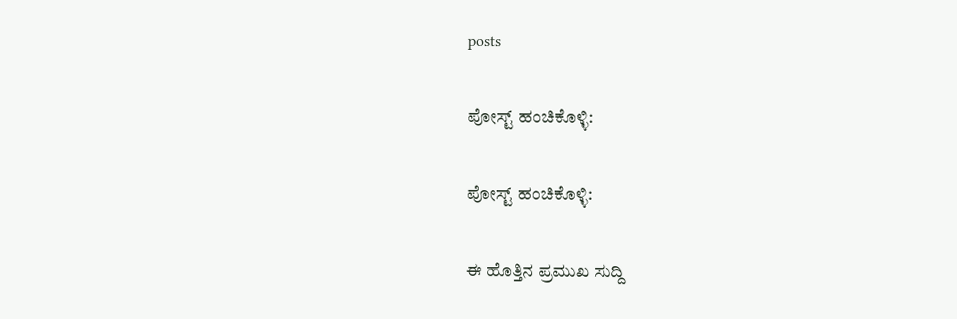posts

ಪೋಸ್ಟ್ ಹಂಚಿಕೊಳ್ಳಿ:

ಪೋಸ್ಟ್ ಹಂಚಿಕೊಳ್ಳಿ:

ಈ ಹೊತ್ತಿನ ಪ್ರಮುಖ ಸುದ್ದಿ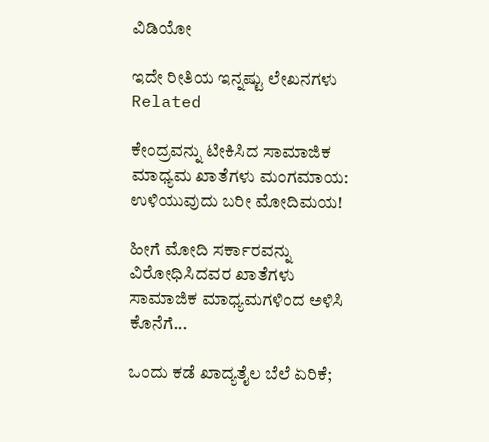ವಿಡಿಯೋ

ಇದೇ ರೀತಿಯ ಇನ್ನಷ್ಟು ಲೇಖನಗಳು
Related

ಕೇಂದ್ರವನ್ನು ಟೀಕಿಸಿದ ಸಾಮಾಜಿಕ ಮಾಧ್ಯಮ ಖಾತೆಗಳು ಮಂಗಮಾಯ: ಉಳಿಯುವುದು ಬರೀ ಮೋದಿಮಯ!

ಹೀಗೆ ಮೋದಿ ಸರ್ಕಾರವನ್ನು ವಿರೋಧಿಸಿದವರ ಖಾತೆಗಳು ಸಾಮಾಜಿಕ ಮಾಧ್ಯಮಗಳಿಂದ ಅಳಿಸಿ ಕೊನೆಗೆ...

ಒಂದು ಕಡೆ ಖಾದ್ಯತೈಲ ಬೆಲೆ ಏರಿಕೆ;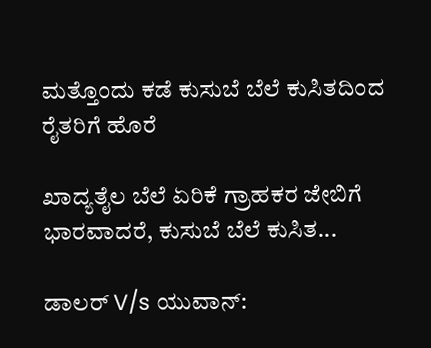ಮತ್ತೊಂದು ಕಡೆ ಕುಸುಬೆ ಬೆಲೆ ಕುಸಿತದಿಂದ ರೈತರಿಗೆ ಹೊರೆ

ಖಾದ್ಯತೈಲ ಬೆಲೆ ಏರಿಕೆ ಗ್ರಾಹಕರ ಜೇಬಿಗೆ ಭಾರವಾದರೆ, ಕುಸುಬೆ ಬೆಲೆ ಕುಸಿತ...

ಡಾಲರ್ V/s ಯುವಾನ್: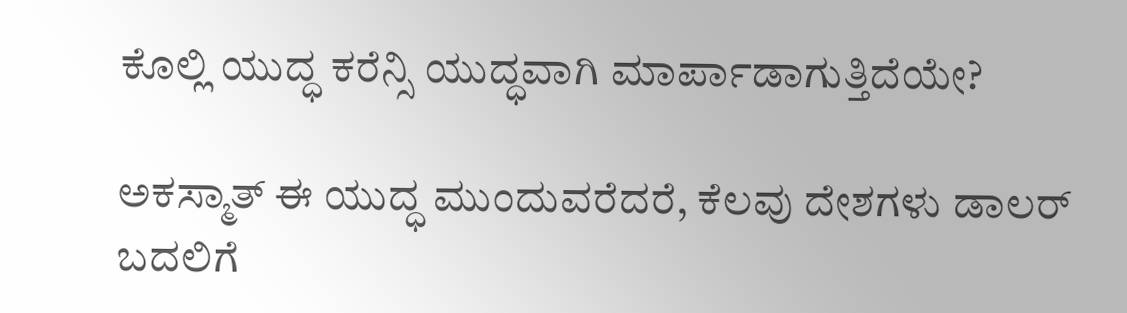ಕೊಲ್ಲಿ ಯುದ್ಧ ಕರೆನ್ಸಿ ಯುದ್ಧವಾಗಿ ಮಾರ್ಪಾಡಾಗುತ್ತಿದೆಯೇ?

ಅಕಸ್ಮಾತ್ ಈ ಯುದ್ಧ ಮುಂದುವರೆದರೆ, ಕೆಲವು ದೇಶಗಳು ಡಾಲರ್ ಬದಲಿಗೆ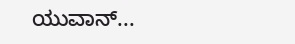ಯುವಾನ್...